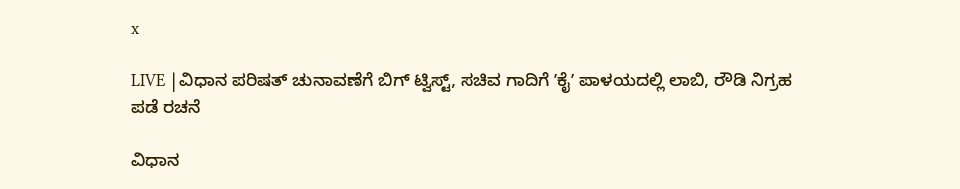x

LIVE |ವಿಧಾನ ಪರಿಷತ್‌ ಚುನಾವಣೆಗೆ ಬಿಗ್‌ ಟ್ವಿಸ್ಟ್‌, ಸಚಿವ ಗಾದಿಗೆ ʼಕೈʼ ಪಾಳಯದಲ್ಲಿ ಲಾಬಿ, ರೌಡಿ ನಿಗ್ರಹ ಪಡೆ ರಚನೆ

ವಿಧಾನ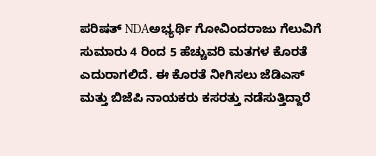ಪರಿಷತ್ NDAಅಭ್ಯರ್ಥಿ ಗೋವಿಂದರಾಜು ಗೆಲುವಿಗೆ ಸುಮಾರು 4 ರಿಂದ 5 ಹೆಚ್ಚುವರಿ ಮತಗಳ ಕೊರತೆ ಎದುರಾಗಲಿದೆ. ಈ ಕೊರತೆ ನೀಗಿಸಲು ಜೆಡಿಎಸ್ ಮತ್ತು ಬಿಜೆಪಿ ನಾಯಕರು ಕಸರತ್ತು ನಡೆಸುತ್ತಿದ್ದಾರೆ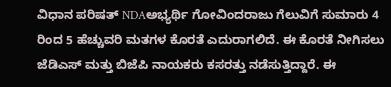ವಿಧಾನ ಪರಿಷತ್ NDAಅಭ್ಯರ್ಥಿ ಗೋವಿಂದರಾಜು ಗೆಲುವಿಗೆ ಸುಮಾರು 4 ರಿಂದ 5 ಹೆಚ್ಚುವರಿ ಮತಗಳ ಕೊರತೆ ಎದುರಾಗಲಿದೆ. ಈ ಕೊರತೆ ನೀಗಿಸಲು ಜೆಡಿಎಸ್ ಮತ್ತು ಬಿಜೆಪಿ ನಾಯಕರು ಕಸರತ್ತು ನಡೆಸುತ್ತಿದ್ದಾರೆ. ಈ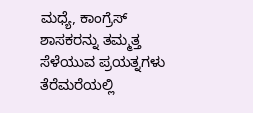ಮಧ್ಯೆ, ಕಾಂಗ್ರೆಸ್ ಶಾಸಕರನ್ನು ತಮ್ಮತ್ತ ಸೆಳೆಯುವ ಪ್ರಯತ್ನಗಳು ತೆರೆಮರೆಯಲ್ಲಿ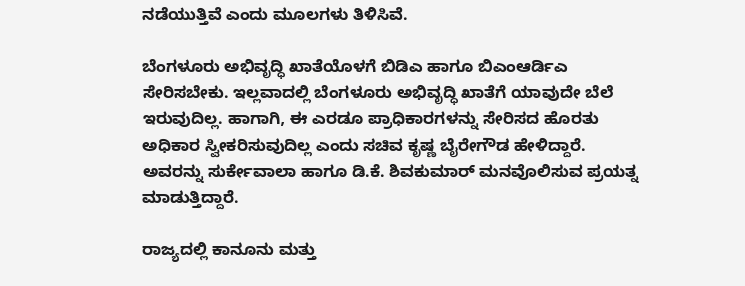ನಡೆಯುತ್ತಿವೆ ಎಂದು ಮೂಲಗಳು ತಿಳಿಸಿವೆ.

ಬೆಂಗಳೂರು ಅಭಿವೃದ್ಧಿ ಖಾತೆಯೊಳಗೆ ಬಿಡಿಎ ಹಾಗೂ ಬಿಎಂಆರ್ಡಿಎ ಸೇರಿಸಬೇಕು. ಇಲ್ಲವಾದಲ್ಲಿ ಬೆಂಗಳೂರು ಅಭಿವೃದ್ಧಿ ಖಾತೆಗೆ ಯಾವುದೇ ಬೆಲೆ ಇರುವುದಿಲ್ಲ. ಹಾಗಾಗಿ, ಈ ಎರಡೂ ಪ್ರಾಧಿಕಾರಗಳನ್ನು ಸೇರಿಸದ ಹೊರತು ಅಧಿಕಾರ ಸ್ವೀಕರಿಸುವುದಿಲ್ಲ ಎಂದು ಸಚಿವ ಕೃಷ್ಣ ಬೈರೇಗೌಡ ಹೇಳಿದ್ದಾರೆ. ಅವರನ್ನು ಸುರ್ಕೇವಾಲಾ ಹಾಗೂ ಡಿ.ಕೆ. ಶಿವಕುಮಾರ್ ಮನವೊಲಿಸುವ ಪ್ರಯತ್ನ ಮಾಡುತ್ತಿದ್ದಾರೆ.

ರಾಜ್ಯದಲ್ಲಿ ಕಾನೂನು ಮತ್ತು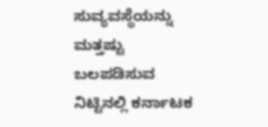ಸುವ್ಯವಸ್ಥೆಯನ್ನು ಮತ್ತಷ್ಟು ಬಲಪಡಿಸುವ ನಿಟ್ಟಿನಲ್ಲಿ ಕರ್ನಾಟಕ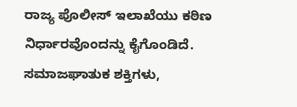ರಾಜ್ಯ ಪೊಲೀಸ್ ಇಲಾಖೆಯು ಕಠಿಣ ನಿರ್ಧಾರವೊಂದನ್ನು ಕೈಗೊಂಡಿದೆ. ಸಮಾಜಘಾತುಕ ಶಕ್ತಿಗಳು,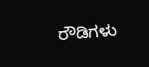ರೌಡಿಗಳು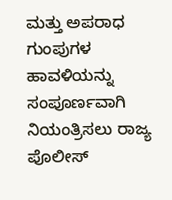ಮತ್ತು ಅಪರಾಧ ಗುಂಪುಗಳ ಹಾವಳಿಯನ್ನು ಸಂಪೂರ್ಣವಾಗಿ ನಿಯಂತ್ರಿಸಲು ರಾಜ್ಯ ಪೊಲೀಸ್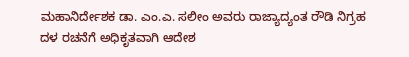ಮಹಾನಿರ್ದೇಶಕ ಡಾ. ಎಂ.ಎ. ಸಲೀಂ ಅವರು ರಾಜ್ಯಾದ್ಯಂತ ರೌಡಿ ನಿಗ್ರಹ ದಳ ರಚನೆಗೆ ಅಧಿಕೃತವಾಗಿ ಆದೇಶ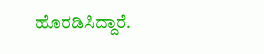ಹೊರಡಿಸಿದ್ದಾರೆ.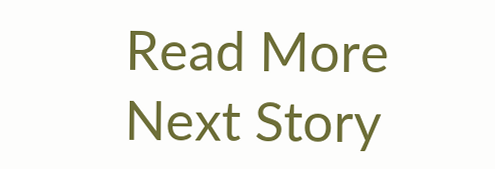Read More
Next Story